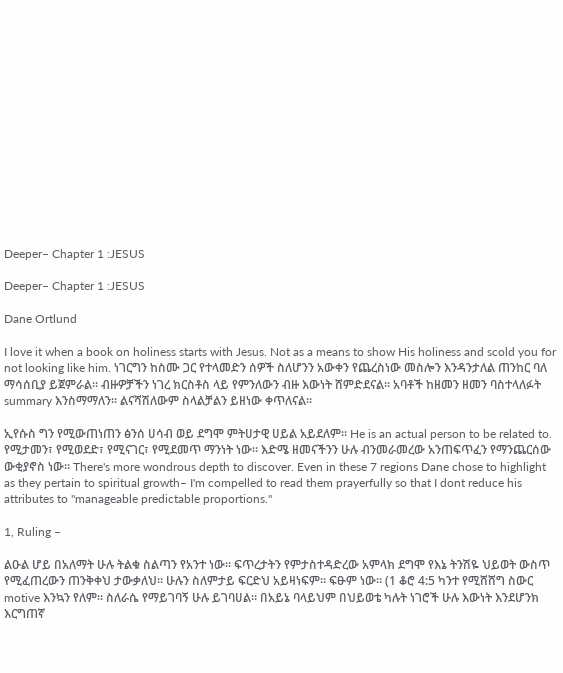Deeper– Chapter 1 :JESUS

Deeper– Chapter 1 :JESUS

Dane Ortlund

I love it when a book on holiness starts with Jesus. Not as a means to show His holiness and scold you for not looking like him. ነገርግን ከስሙ ጋር የተላመድን ሰዎች ስለሆንን አውቀን የጨረስነው መስሎን እንዳንታለል ጠንከር ባለ ማሳሰቢያ ይጀምራል። ብዙዎቻችን ነገረ ክርስቶስ ላይ የምንለውን ብዙ እውነት ሸምድደናል። አባቶች ከዘመን ዘመን ባስተላለፉት summary እንስማማለን። ልናሻሽለውም ስላልቻልን ይዘነው ቀጥለናል።

ኢየሱስ ግን የሚውጠነጠን ፅንሰ ሀሳብ ወይ ደግሞ ምትሀታዊ ሀይል አይደለም። He is an actual person to be related to. የሚታመን፣ የሚወደድ፣ የሚናገር፣ የሚደመጥ ማንነት ነው። እድሜ ዘመናችንን ሁሉ ብንመራመረው አንጠፍጥፈን የማንጨርሰው ውቂያኖስ ነው። There's more wondrous depth to discover. Even in these 7 regions Dane chose to highlight as they pertain to spiritual growth– I'm compelled to read them prayerfully so that I dont reduce his attributes to "manageable predictable proportions."

1, Ruling –

ልዑል ሆይ በአለማት ሁሉ ትልቁ ስልጣን የአንተ ነው። ፍጥረታትን የምታስተዳድረው አምላክ ደግሞ የእኔ ትንሽዬ ህይወት ውስጥ የሚፈጠረውን ጠንቅቀህ ታውቃለህ። ሁሉን ስለምታይ ፍርድህ አይዛነፍም። ፍፁም ነው። (1 ቆሮ 4:5 ካንተ የሚሸሸግ ስውር motive እንኳን የለም። ስለራሴ የማይገባኝ ሁሉ ይገባሀል። በአይኔ ባላይህም በህይወቴ ካሉት ነገሮች ሁሉ እውነት እንደሆንክ እርግጠኛ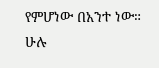የምሆነው በአንተ ነው። ሁሉ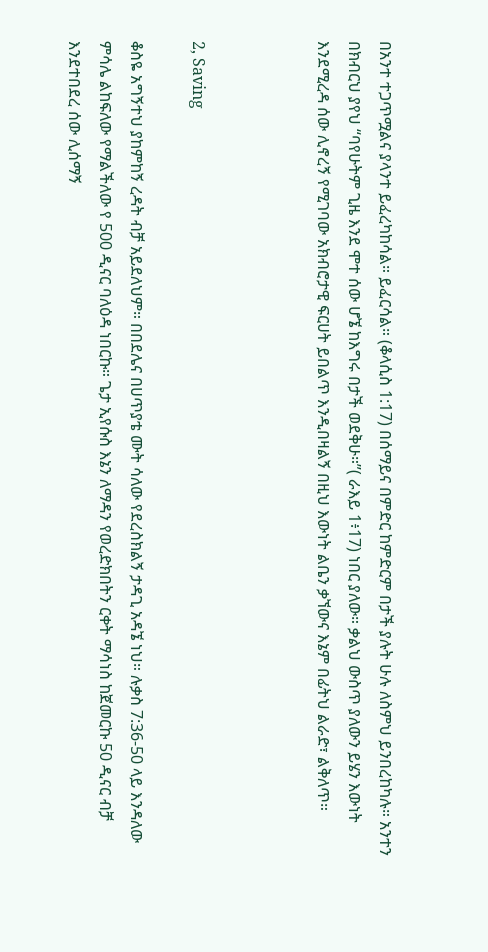በአንተ ተጋጥሟልና ያላንተ ይፈረካከሳል። ይፈርሳል። (ቆላሲስ 1:17) በሰማይና በምድር ከምድርም በታች ያሉት ሁሉ ለስምህ ይንበረከካሉ። አንተን በክብርህ ያየህ “ባየሁትም ጊዜ እንደ ሞተ ሰው ሆኜ ከእግሩ በታች ወደቅሁ።”( ራእይ 1፥17) ነበር ያለው። ቃልህ ውስጥ ያለውን ይሄን እውነት እንደሚረዳ ሰው ሊኖረኝ የሚገባው አክብሮታዊ ፍርሀት ይበልጥ እንዲበዛልኝ በዚህ እውነት ልቤን ቃኘውና እኔም በፊትህ ልራድ፣ ልቅለጥ።



2, Saving

ቆስዬ አግኝተህ ያከምከኝ ረዳት ብቻ አይደለህም። በበደሌና በሀጥያቴ ሙት ሳለው የደረስክልኝ ታዳጊ አዳኜ ነህ። ሉቃስ 7:36-50 ላይ እንዳለው ምሳሌ ልከፍለው የማልችለው የ 500 ዲናር ባለዕዳ ነበርኩ። ጌታ ኢየሱስ እኔን ለማዳን የወረድክበትን ርቀት ማሳነስ ከጀመርኩ 50 ዲናር ብቻ እንደተበደረ ሰው ሊሰማኝ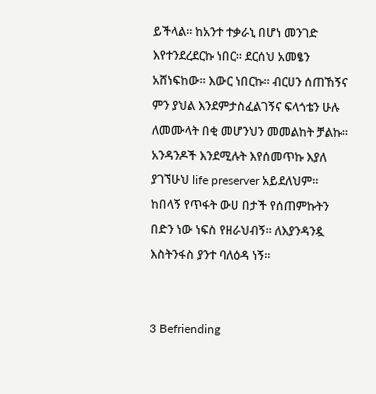ይችላል። ከአንተ ተቃራኒ በሆነ መንገድ እየተንደረደርኩ ነበር። ደርሰህ አመፄን አሸነፍከው። እውር ነበርኩ። ብርሀን ሰጠኸኝና ምን ያህል እንደምታስፈልገኝና ፍላጎቴን ሁሉ ለመሙላት በቂ መሆንህን መመልከት ቻልኩ። አንዳንዶች እንደሚሉት እየሰመጥኩ እያለ ያገኘሁህ life preserver አይደለህም። ከበላኝ የጥፋት ውሀ በታች የሰጠምኩትን በድን ነው ነፍስ የዘራህብኝ። ለእያንዳንዷ እስትንፋስ ያንተ ባለዕዳ ነኝ።


3 Befriending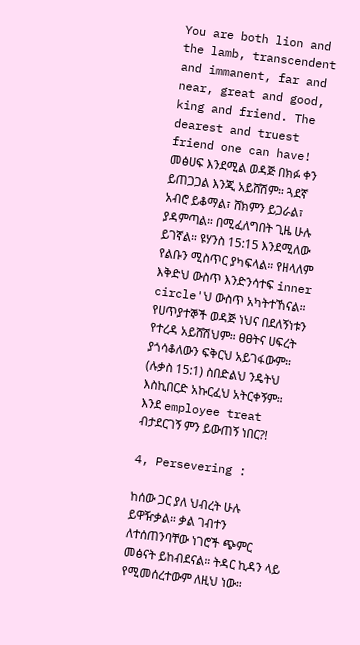You are both lion and the lamb, transcendent and immanent, far and near, great and good, king and friend. The dearest and truest friend one can have! መፅሀፍ እንደሚል ወዳጅ በክፉ ቀን ይጠጋጋል እንጂ አይሸሽም። ጓደኛ አብሮ ይቆማል፣ ሸክምን ይጋራል፣ ያዳምጣል። በሚፈለግበት ጊዜ ሁሉ ይገኛል። ዩሃንስ 15:15 እንደሚለው የልቡን ሚስጥር ያካፍላል። የዘላለም እቅድህ ውስጥ እንድንሳተፍ inner circle'ህ ውስጥ አካትተኸናል። የሀጥያተኞች ወዳጅ ነህና በደለኝነቱን የተረዳ አይሸሽህም። ፀፀትና ሀፍረት ያጎሳቆለውን ፍቅርህ አይገፋውም። (ሉቃስ 15:1) ስበድልህ ንዴትህ እስኪበርድ አኩርፈህ አትርቀኝም። እንደ employee treat ብታደርገኝ ምን ይውጠኝ ነበር?!

4, Persevering :

ከሰው ጋር ያለ ህብረት ሁሉ ይዋዥቃል። ቃል ገብተን ለተሰጠንባቸው ነገሮች ጭምር መፅናት ይከብደናል። ትዳር ኪዳን ላይ የሚመሰረተውም ለዚህ ነው።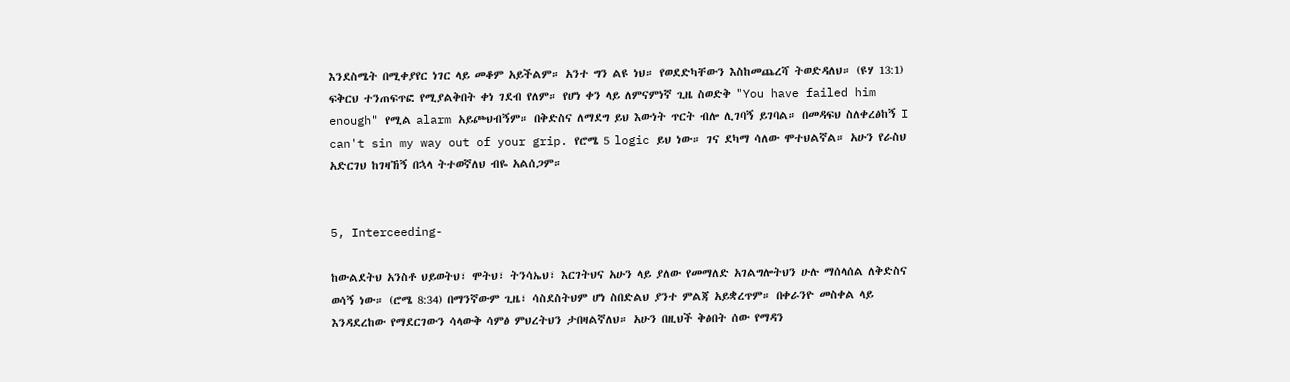እንደስሜት በሚቀያየር ነገር ላይ መቆም አይችልም። አንተ ግን ልዩ ነህ። የወደድካቸውን እስከመጨረሻ ትወድዳለህ። (ዩሃ 13:1) ፍቅርህ ተንጠፍጥፎ የሚያልቅበት ቀነ ገደብ የለም። የሆነ ቀን ላይ ለምናምነኛ ጊዜ ስወድቅ "You have failed him enough" የሚል alarm አይጮህብኝም። በቅድስና ለማደግ ይህ እውነት ጥርት ብሎ ሊገባኝ ይገባል። በመዳፍህ ስለቀረፅከኝ I can't sin my way out of your grip. የሮሜ 5 logic ይህ ነው። ገና ደካማ ሳለው ሞተህልኛል። አሁን የራስህ አድርገህ ከገዛኸኝ በኋላ ትተወኛለህ ብዬ አልሰጋም።


5, Interceeding-

ከውልደትህ አንስቶ ህይወትህ፣ ሞትህ፣ ትንሳኤህ፣ እርገትህና አሁን ላይ ያለው የመማለድ አገልግሎትህን ሁሉ ማሰላሰል ለቅድስና ወሳኝ ነው። (ሮሜ 8:34) በማንኛውም ጊዜ፣ ሳስደስትህም ሆነ ስበድልህ ያንተ ምልጃ አይቋረጥም። በቀራንዮ መስቀል ላይ እንዳደረከው የማደርገውን ሳላውቅ ሳምፅ ምህረትህን ታበዛልኛለህ። አሁን በዚህች ቅፅበት ሰው የማዳን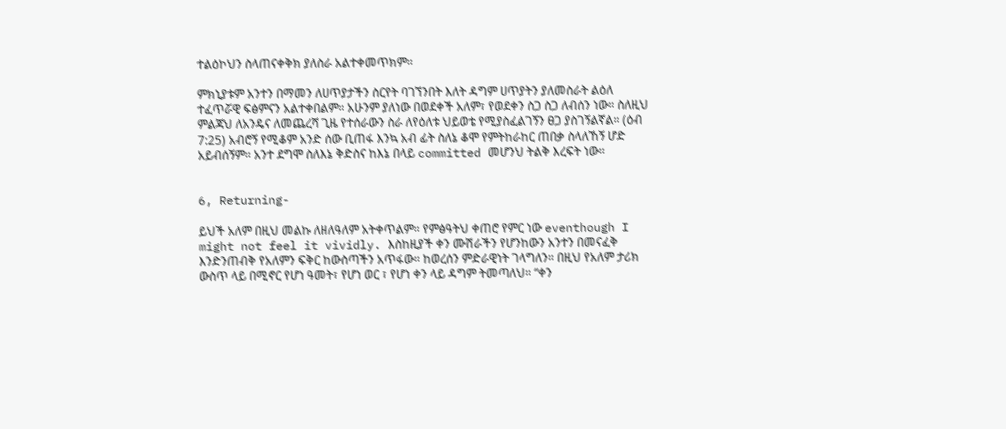ተልዕኮህን ስላጠናቀቅክ ያለስራ አልተቀመጥክም።

ምክኒያቱም አንተን በማመን ለሀጥያታችን ስርየት ባገኘንበት እለት ዳግም ሀጥያትን ያለመስራት ልዕለ ተፈጥሯዊ ፍፅምናን አልተቀበልም። አሁንም ያለነው በወደቀች አለም፣ የወደቀን ስጋ ስጋ ለብሰን ነው። ስለዚህ ምልጃህ ለአንዴና ለመጨረሻ ጊዜ የተሰራውን ስራ ለየዕለቱ ህይወቴ የሚያስፈልገኝን ፀጋ ያስገኝልኛል። (ዕብ 7:25) አብሮኝ የሚቆም አንድ ሰው ቢጠፋ እንኳ አብ ፊት ስለኔ ቆሞ የምትከራከር ጠበቃ ስላለኸኝ ሆድ አይብሰኝም። አንተ ደግሞ ስለእኔ ቅድስና ከእኔ በላይ committed መሆንህ ትልቅ እረፍት ነው።


6, Returning-

ይህች አለም በዚህ መልኩ ለዘለዓለም አትቀጥልም። የምፅዓትህ ቀጠሮ የምር ነው eventhough I might not feel it vividly. እስከዚያች ቀን ሙሽራችን የሆንከውን አንተን በመናፈቅ እንድንጠብቅ የአለምን ፍቅር ከውስጣችን አጥፋው። ከወረሰን ምድራዊነት ገላግለን። በዚህ የአለም ታሪክ ውስጥ ላይ በሚኖር የሆነ ዓመት፣ የሆነ ወር ፣ የሆነ ቀን ላይ ዳግም ትመጣለህ። “ቀን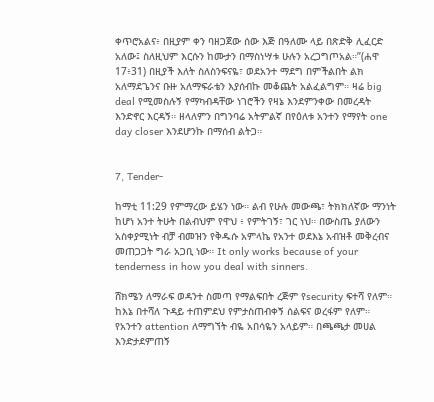ቀጥሮአልና፥ በዚያም ቀን ባዘጋጀው ሰው እጅ በዓለሙ ላይ በጽድቅ ሊፈርድ አለው፤ ስለዚህም እርሱን ከሙታን በማስነሣቱ ሁሉን አረጋግጦአል።”(ሐዋ 17፥31) በዚያች እለት ስለስንፍናዬ፣ ወደአንተ ማደግ በምችልበት ልክ አለማደጌንና ቡዙ አለማፍራቴን እያሰብኩ መቆጨት አልፈልግም። ዛሬ big deal የሚመስሉኝ የማካብዳቸው ነገሮችን የዛኔ እንደምንቀው በመረዳት እንድኖር እርዳኝ። ዘላለምን በግንባሬ አትምልኛ በየዕለቱ አንተን የማየት one day closer እንደሆንኩ በማሰብ ልትጋ።


7, Tender-

ከማቲ 11:29 የምማረው ይሄን ነው። ልብ የሁሉ መውጫ፣ ትክክለኛው ማንነት ከሆነ አንተ ትሁት በልብህም የዋህ ፥ የምትገኝ፣ ገር ነህ። በውስጤ ያለውን አስቀያሚነት ብቻ ብመዝን የቅዱሱ አምላኬ የአንተ ወደእኔ አብዝቶ መቅረብና መጠጋጋት ግራ አጋቢ ነው። It only works because of your tenderness in how you deal with sinners.

ሸክሜን ለማራፍ ወዳንተ ስመጣ የማልፍበት ረጅም የsecurity ፍተሻ የለም። ከእኔ በተሻለ ጉዳይ ተጠምደህ የምታስጠብቀኝ ሰልፍና ወረፋም የለም። የአንተን attention ለማግኘት ብዬ አበሳዬን አላይም። በጫጫታ መሀል እንድታደምጠኝ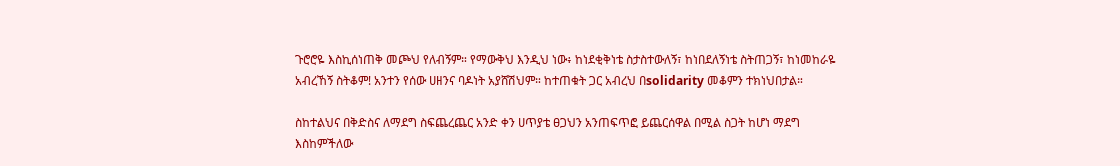ጉሮሮዬ እስኪሰነጠቅ መጮህ የለብኝም። የማውቅህ እንዲህ ነው፥ ከነደቂቅነቴ ስታስተውለኝ፣ ከነበደለኝነቴ ስትጠጋኝ፣ ከነመከራዬ አብረኸኝ ስትቆም! አንተን የሰው ሀዘንና ባዶነት አያሸሽህም። ከተጠቁት ጋር አብረህ በsolidarity መቆምን ተክነህበታል።

ስከተልህና በቅድስና ለማደግ ስፍጨረጨር አንድ ቀን ሀጥያቴ ፀጋህን አንጠፍጥፎ ይጨርሰዋል በሚል ስጋት ከሆነ ማደግ እስከምችለው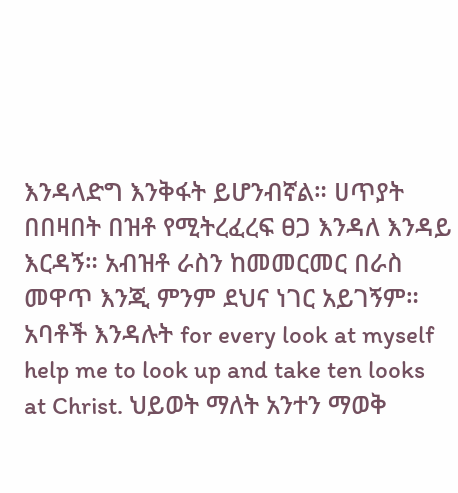እንዳላድግ እንቅፋት ይሆንብኛል። ሀጥያት በበዛበት በዝቶ የሚትረፈረፍ ፀጋ እንዳለ እንዳይ እርዳኝ። አብዝቶ ራስን ከመመርመር በራስ መዋጥ እንጂ ምንም ደህና ነገር አይገኝም። አባቶች እንዳሉት for every look at myself help me to look up and take ten looks at Christ. ህይወት ማለት አንተን ማወቅ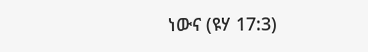ነውና (ዩሃ 17:3)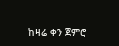ከዛሬ ቀን ጀምሮ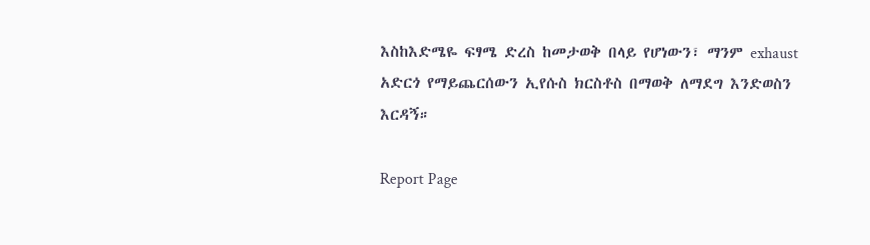እስከእድሜዬ ፍፃሜ ድረስ ከመታወቅ በላይ የሆነውን፣ ማንም exhaust አድርጎ የማይጨርሰውን ኢየሱስ ክርስቶስ በማወቅ ለማደግ እንድወስን እርዳኝ።

Report Page